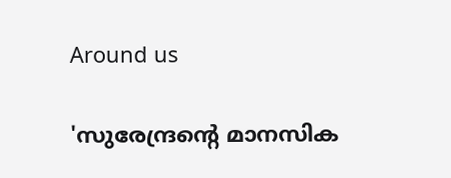Around us

'സുരേന്ദ്രന്റെ മാനസിക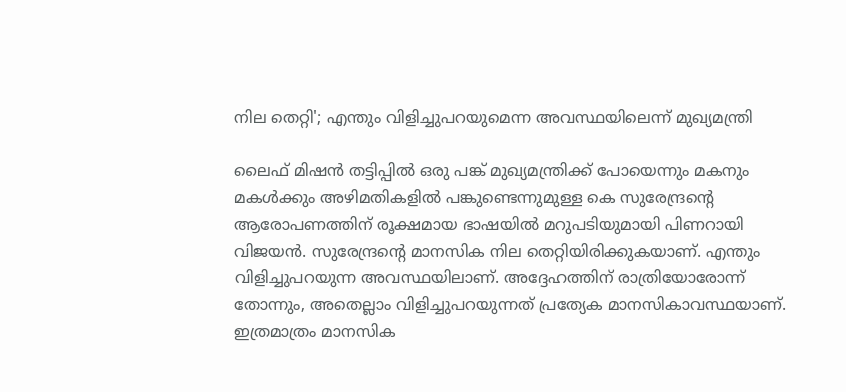നില തെറ്റി'; എന്തും വിളിച്ചുപറയുമെന്ന അവസ്ഥയിലെന്ന് മുഖ്യമന്ത്രി

ലൈഫ് മിഷന്‍ തട്ടിപ്പില്‍ ഒരു പങ്ക് മുഖ്യമന്ത്രിക്ക് പോയെന്നും മകനും മകള്‍ക്കും അഴിമതികളില്‍ പങ്കുണ്ടെന്നുമുള്ള കെ സുരേന്ദ്രന്റെ ആരോപണത്തിന് രൂക്ഷമായ ഭാഷയില്‍ മറുപടിയുമായി പിണറായി വിജയന്‍. സുരേന്ദ്രന്റെ മാനസിക നില തെറ്റിയിരിക്കുകയാണ്. എന്തും വിളിച്ചുപറയുന്ന അവസ്ഥയിലാണ്. അദ്ദേഹത്തിന് രാത്രിയോരോന്ന് തോന്നും, അതെല്ലാം വിളിച്ചുപറയുന്നത് പ്രത്യേക മാനസികാവസ്ഥയാണ്. ഇത്രമാത്രം മാനസിക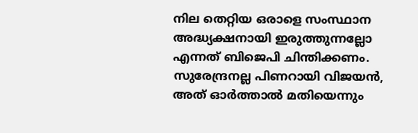നില തെറ്റിയ ഒരാളെ സംസ്ഥാന അദ്ധ്യക്ഷനായി ഇരുത്തുന്നല്ലോ എന്നത് ബിജെപി ചിന്തിക്കണം. സുരേന്ദ്രനല്ല പിണറായി വിജയന്‍, അത് ഓര്‍ത്താല്‍ മതിയെന്നും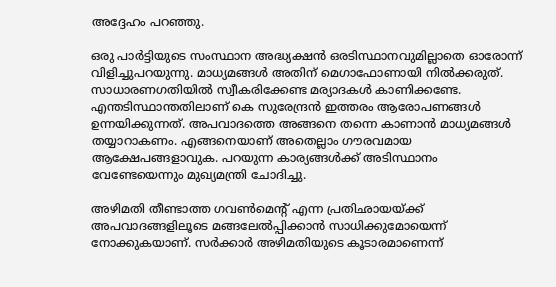അദ്ദേഹം പറഞ്ഞു.

ഒരു പാര്‍ട്ടിയുടെ സംസ്ഥാന അദ്ധ്യക്ഷന്‍ ഒരടിസ്ഥാനവുമില്ലാതെ ഓരോന്ന് വിളിച്ചുപറയുന്നു. മാധ്യമങ്ങള്‍ അതിന് മെഗാഫോണായി നില്‍ക്കരുത്. സാധാരണഗതിയില്‍ സ്വീകരിക്കേണ്ട മര്യാദകള്‍ കാണിക്കണ്ടേ. എന്തടിസ്ഥാന്തതിലാണ് കെ സുരേന്ദ്രന്‍ ഇത്തരം ആരോപണങ്ങള്‍ ഉന്നയിക്കുന്നത്. അപവാദത്തെ അങ്ങനെ തന്നെ കാണാന്‍ മാധ്യമങ്ങള്‍ തയ്യാറാകണം. എങ്ങനെയാണ് അതെല്ലാം ഗൗരവമായ ആക്ഷേപങ്ങളാവുക. പറയുന്ന കാര്യങ്ങള്‍ക്ക് അടിസ്ഥാനം വേണ്ടേയെന്നും മുഖ്യമന്ത്രി ചോദിച്ചു.

അഴിമതി തീണ്ടാത്ത ഗവണ്‍മെന്റ് എന്ന പ്രതിഛായയ്ക്ക് അപവാദങ്ങളിലൂടെ മങ്ങലേല്‍പ്പിക്കാന്‍ സാധിക്കുമോയെന്ന് നോക്കുകയാണ്. സര്‍ക്കാര്‍ അഴിമതിയുടെ കൂടാരമാണെന്ന്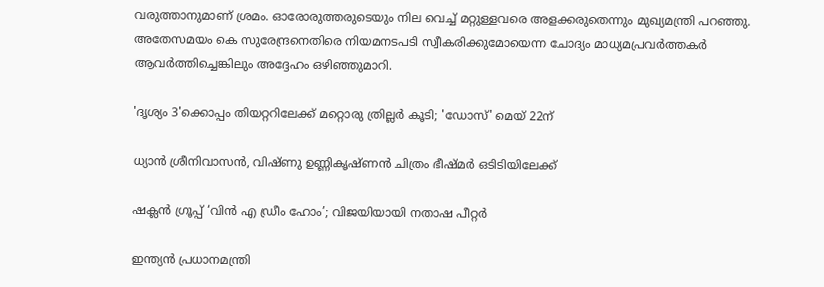വരുത്താനുമാണ് ശ്രമം. ഓരോരുത്തരുടെയും നില വെച്ച് മറ്റുള്ളവരെ അളക്കരുതെന്നും മുഖ്യമന്ത്രി പറഞ്ഞു. അതേസമയം കെ സുരേന്ദ്രനെതിരെ നിയമനടപടി സ്വീകരിക്കുമോയെന്ന ചോദ്യം മാധ്യമപ്രവര്‍ത്തകര്‍ ആവര്‍ത്തിച്ചെങ്കിലും അദ്ദേഹം ഒഴിഞ്ഞുമാറി.

'ദൃശ്യം 3'ക്കൊപ്പം തിയറ്ററിലേക്ക് മറ്റൊരു ത്രില്ലർ കൂടി; 'ഡോസ്' മെയ് 22ന്

ധ്യാൻ ശ്രീനിവാസൻ, വിഷ്ണു ഉണ്ണികൃഷ്ണൻ ചിത്രം ഭീഷ്മർ ഒടിടിയിലേക്ക്

ഷക്ലൻ ഗ്രൂപ്പ് ‘വിൻ എ ഡ്രീം ഹോം’; വിജയിയായി നതാഷ പീറ്റ‍ർ

ഇന്ത്യന്‍‍ പ്രധാനമന്ത്രി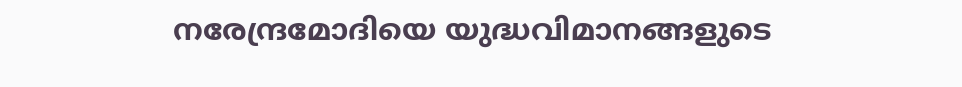നരേന്ദ്രമോദിയെ യുദ്ധവിമാനങ്ങളുടെ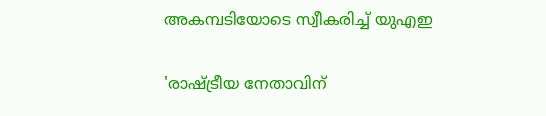അകമ്പടിയോടെ സ്വീകരിച്ച് യുഎഇ

'രാഷ്ട്രീയ നേതാവിന്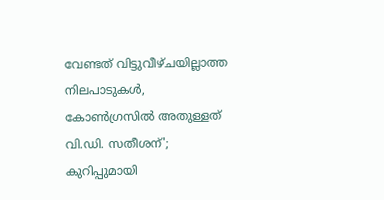വേണ്ടത് വിട്ടുവീഴ്ചയില്ലാത്ത നിലപാടുകൾ, കോൺഗ്രസിൽ അതുള്ളത് വി.ഡി. സതീശന്'; കുറിപ്പുമായി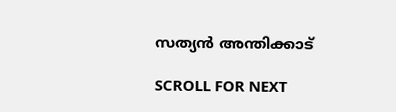സത്യൻ അന്തിക്കാട്

SCROLL FOR NEXT